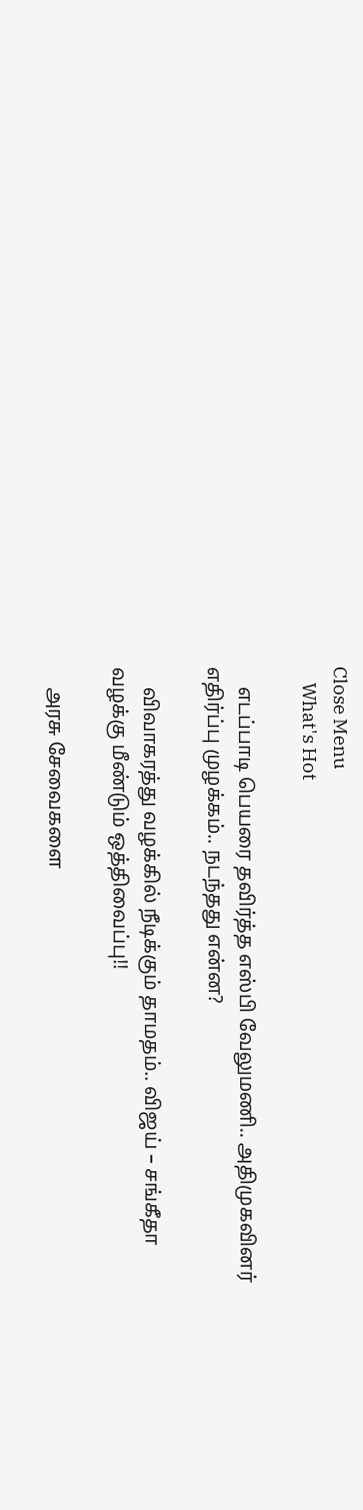Close Menu
    What's Hot

    எடப்பாடி பெயரை தவிர்த்த எஸ்பி வேலுமணி.. அதிமுகவினர் எதிர்ப்பு முழக்கம்.. நடந்தது என்ன?

    விவாகரத்து வழக்கில் நீடிக்கும் தாமதம்.. விஜய் – சங்கீதா வழக்கு மீண்டும் ஒத்திவைப்பு!!

    அரசு சேவைகளை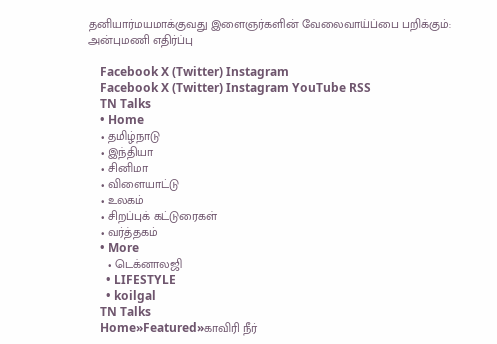தனியார்மயமாக்குவது இளைஞர்களின் வேலைவாய்ப்பை பறிக்கும்: அன்புமணி எதிர்ப்பு

    Facebook X (Twitter) Instagram
    Facebook X (Twitter) Instagram YouTube RSS
    TN Talks
    • Home
    • தமிழ்நாடு
    • இந்தியா
    • சினிமா
    • விளையாட்டு
    • உலகம்
    • சிறப்புக் கட்டுரைகள்
    • வர்த்தகம்
    • More
      • டெக்னாலஜி
      • LIFESTYLE
      • koilgal
    TN Talks
    Home»Featured»காவிரி நீர்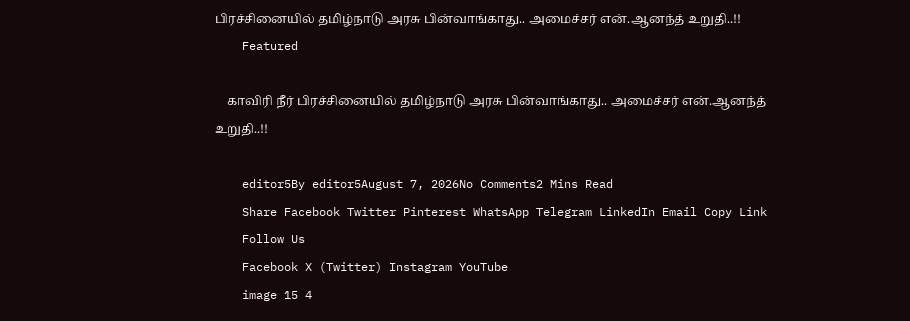பிரச்சினையில் தமிழ்நாடு அரசு பின்வாங்காது.. அமைச்சர் என்.ஆனந்த் உறுதி..!!
    Featured

    காவிரி நீர் பிரச்சினையில் தமிழ்நாடு அரசு பின்வாங்காது.. அமைச்சர் என்.ஆனந்த் உறுதி..!!

    editor5By editor5August 7, 2026No Comments2 Mins Read
    Share Facebook Twitter Pinterest WhatsApp Telegram LinkedIn Email Copy Link
    Follow Us
    Facebook X (Twitter) Instagram YouTube
    image 15 4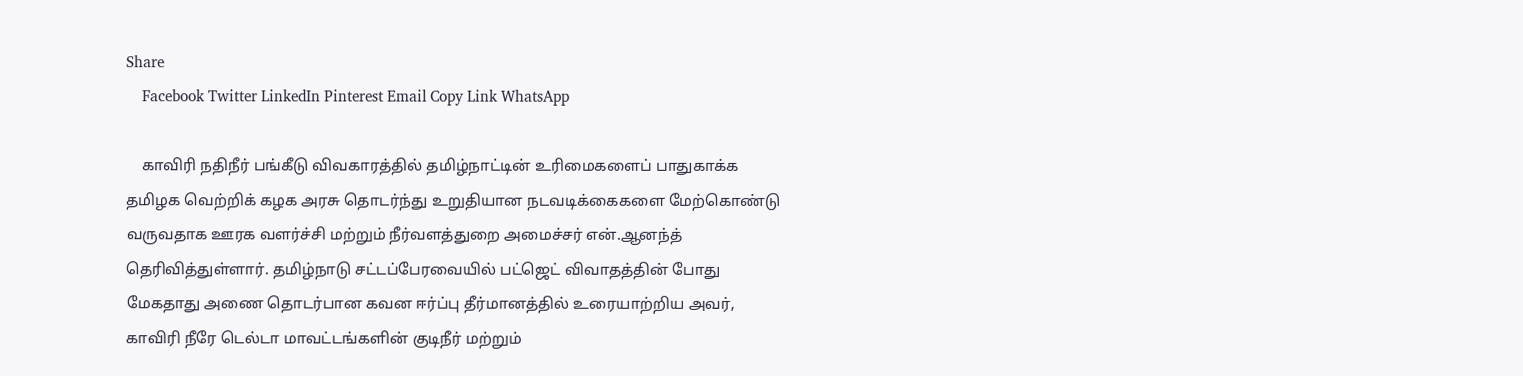Share
    Facebook Twitter LinkedIn Pinterest Email Copy Link WhatsApp

    காவிரி நதிநீர் பங்கீடு விவகாரத்தில் தமிழ்நாட்டின் உரிமைகளைப் பாதுகாக்க தமிழக வெற்றிக் கழக அரசு தொடர்ந்து உறுதியான நடவடிக்கைகளை மேற்கொண்டு வருவதாக ஊரக வளர்ச்சி மற்றும் நீர்வளத்துறை அமைச்சர் என்.ஆனந்த் தெரிவித்துள்ளார். தமிழ்நாடு சட்டப்பேரவையில் பட்ஜெட் விவாதத்தின் போது மேகதாது அணை தொடர்பான கவன ஈர்ப்பு தீர்மானத்தில் உரையாற்றிய அவர், காவிரி நீரே டெல்டா மாவட்டங்களின் குடிநீர் மற்றும்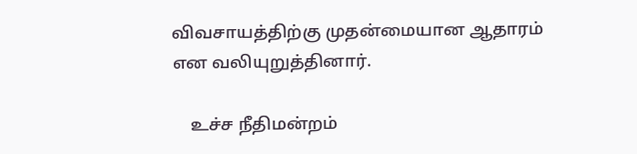விவசாயத்திற்கு முதன்மையான ஆதாரம் என வலியுறுத்தினார்.

    உச்ச நீதிமன்றம்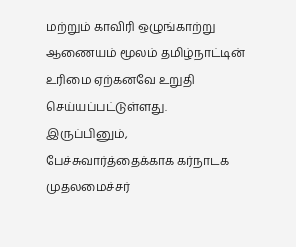மற்றும் காவிரி ஒழுங்காற்று ஆணையம் மூலம் தமிழ்நாட்டின் உரிமை ஏற்கனவே உறுதி செய்யப்பட்டுள்ளது. இருப்பினும், பேச்சுவார்த்தைக்காக கர்நாடக முதலமைச்சர்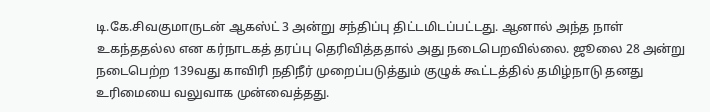டி.கே.சிவகுமாருடன் ஆகஸ்ட் 3 அன்று சந்திப்பு திட்டமிடப்பட்டது. ஆனால் அந்த நாள் உகந்ததல்ல என கர்நாடகத் தரப்பு தெரிவித்ததால் அது நடைபெறவில்லை. ஜூலை 28 அன்று நடைபெற்ற 139வது காவிரி நதிநீர் முறைப்படுத்தும் குழுக் கூட்டத்தில் தமிழ்நாடு தனது உரிமையை வலுவாக முன்வைத்தது.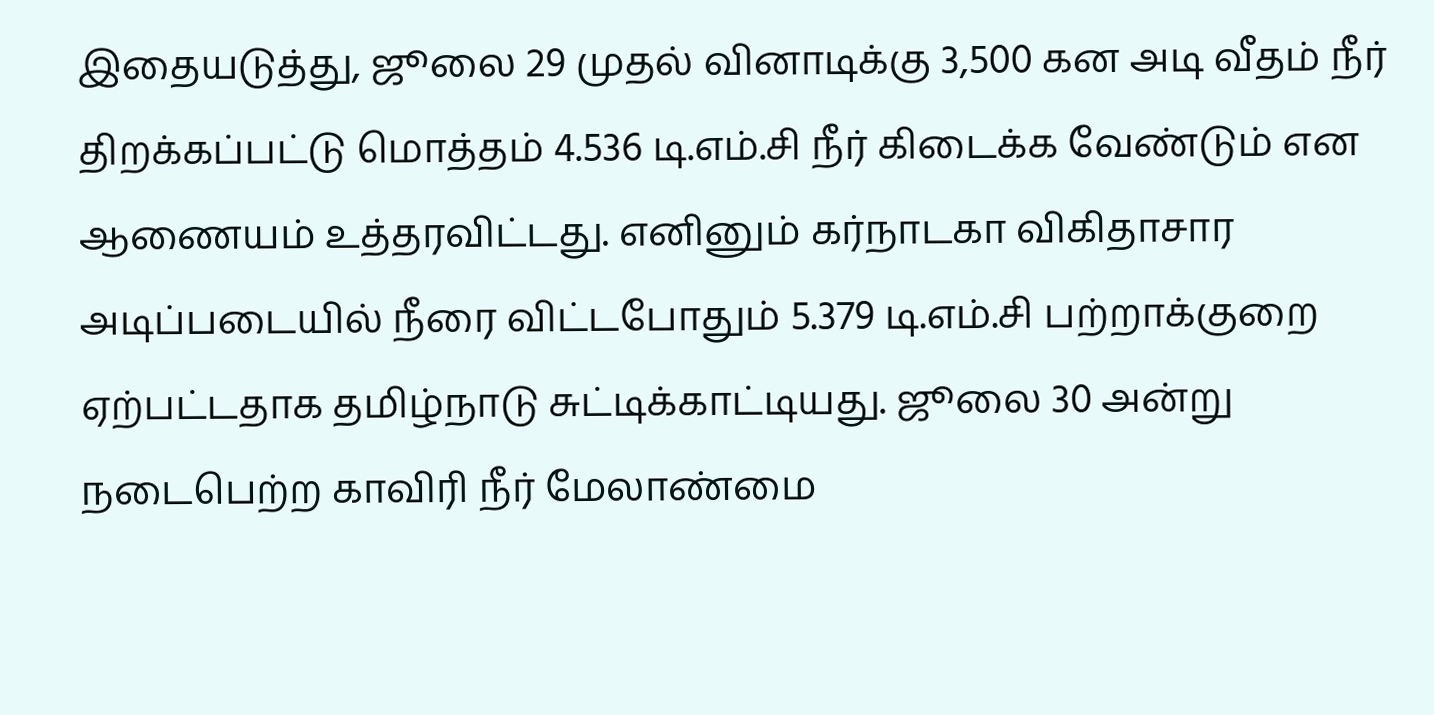இதையடுத்து, ஜூலை 29 முதல் வினாடிக்கு 3,500 கன அடி வீதம் நீர் திறக்கப்பட்டு மொத்தம் 4.536 டி.எம்.சி நீர் கிடைக்க வேண்டும் என ஆணையம் உத்தரவிட்டது. எனினும் கர்நாடகா விகிதாசார அடிப்படையில் நீரை விட்டபோதும் 5.379 டி.எம்.சி பற்றாக்குறை ஏற்பட்டதாக தமிழ்நாடு சுட்டிக்காட்டியது. ஜூலை 30 அன்று நடைபெற்ற காவிரி நீர் மேலாண்மை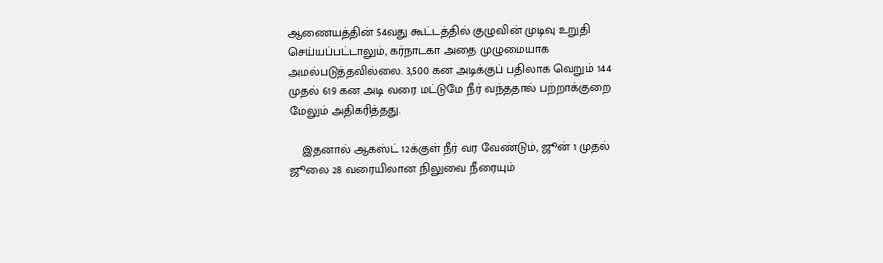ஆணையத்தின் 54வது கூட்டத்தில் குழுவின் முடிவு உறுதி செய்யப்பட்டாலும், கர்நாடகா அதை முழுமையாக அமல்படுத்தவில்லை. 3,500 கன அடிக்குப் பதிலாக வெறும் 144 முதல் 619 கன அடி வரை மட்டுமே நீர் வந்ததால் பற்றாக்குறை மேலும் அதிகரித்தது.

    இதனால் ஆகஸ்ட் 12க்குள் நீர் வர வேண்டும், ஜூன் 1 முதல் ஜூலை 28 வரையிலான நிலுவை நீரையும்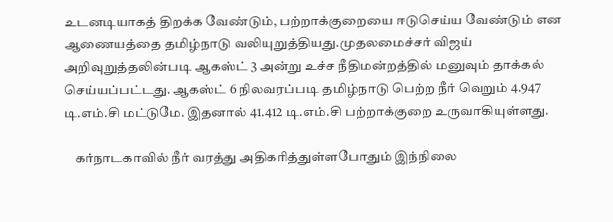உடனடியாகத் திறக்க வேண்டும், பற்றாக்குறையை ஈடுசெய்ய வேண்டும் என ஆணையத்தை தமிழ்நாடு வலியுறுத்தியது.முதலமைச்சர் விஜய் அறிவுறுத்தலின்படி ஆகஸ்ட் 3 அன்று உச்ச நீதிமன்றத்தில் மனுவும் தாக்கல் செய்யப்பட்டது. ஆகஸ்ட் 6 நிலவரப்படி தமிழ்நாடு பெற்ற நீர் வெறும் 4.947 டி.எம்.சி மட்டுமே. இதனால் 41.412 டி.எம்.சி பற்றாக்குறை உருவாகியுள்ளது.

    கர்நாடகாவில் நீர் வரத்து அதிகரித்துள்ளபோதும் இந்நிலை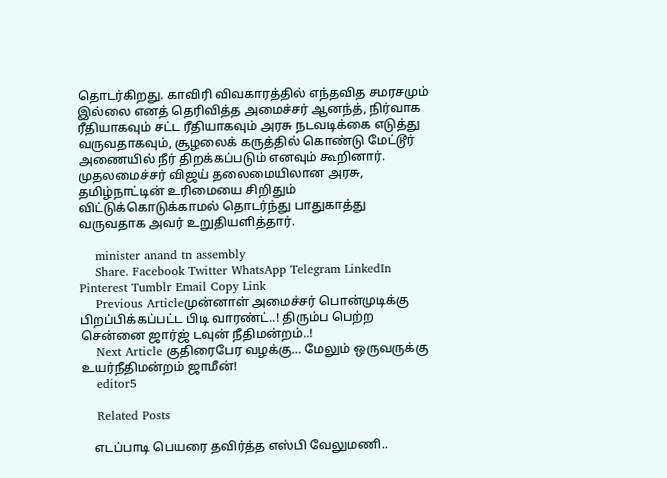தொடர்கிறது. காவிரி விவகாரத்தில் எந்தவித சமரசமும் இல்லை எனத் தெரிவித்த அமைச்சர் ஆனந்த், நிர்வாக ரீதியாகவும் சட்ட ரீதியாகவும் அரசு நடவடிக்கை எடுத்து வருவதாகவும், சூழலைக் கருத்தில் கொண்டு மேட்டூர் அணையில் நீர் திறக்கப்படும் எனவும் கூறினார். முதலமைச்சர் விஜய் தலைமையிலான அரசு, தமிழ்நாட்டின் உரிமையை சிறிதும் விட்டுக்கொடுக்காமல் தொடர்ந்து பாதுகாத்து வருவதாக அவர் உறுதியளித்தார்.

    minister anand tn assembly
    Share. Facebook Twitter WhatsApp Telegram LinkedIn Pinterest Tumblr Email Copy Link
    Previous Articleமுன்னாள் அமைச்சர் பொன்முடிக்கு பிறப்பிக்கப்பட்ட பிடி வாரண்ட்..! திரும்ப பெற்ற சென்னை ஜார்ஜ் டவுன் நீதிமன்றம்..!
    Next Article குதிரைபேர வழக்கு… மேலும் ஒருவருக்கு உயர்நீதிமன்றம் ஜாமீன்!
    editor5

    Related Posts

    எடப்பாடி பெயரை தவிர்த்த எஸ்பி வேலுமணி..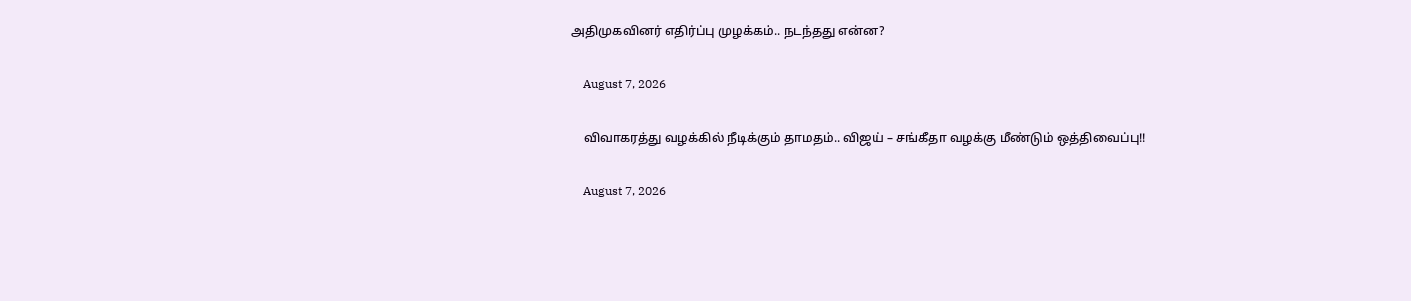அதிமுகவினர் எதிர்ப்பு முழக்கம்.. நடந்தது என்ன?

    August 7, 2026

    விவாகரத்து வழக்கில் நீடிக்கும் தாமதம்.. விஜய் – சங்கீதா வழக்கு மீண்டும் ஒத்திவைப்பு!!

    August 7, 2026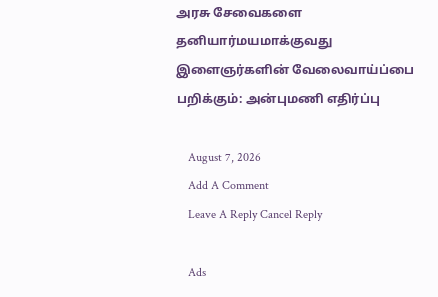அரசு சேவைகளை தனியார்மயமாக்குவது இளைஞர்களின் வேலைவாய்ப்பை பறிக்கும்: அன்புமணி எதிர்ப்பு

    August 7, 2026
    Add A Comment
    Leave A Reply Cancel Reply

    Ads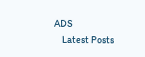ADS
    Latest Posts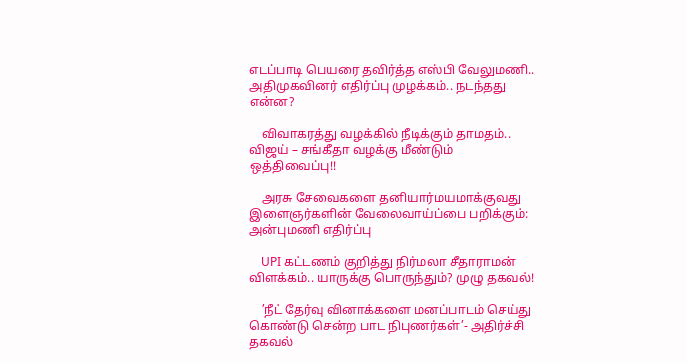எடப்பாடி பெயரை தவிர்த்த எஸ்பி வேலுமணி.. அதிமுகவினர் எதிர்ப்பு முழக்கம்.. நடந்தது என்ன?

    விவாகரத்து வழக்கில் நீடிக்கும் தாமதம்.. விஜய் – சங்கீதா வழக்கு மீண்டும் ஒத்திவைப்பு!!

    அரசு சேவைகளை தனியார்மயமாக்குவது இளைஞர்களின் வேலைவாய்ப்பை பறிக்கும்: அன்புமணி எதிர்ப்பு

    UPI கட்டணம் குறித்து நிர்மலா சீதாராமன் விளக்கம்.. யாருக்கு பொருந்தும்? முழு தகவல்!

    ’நீட் தேர்வு வினாக்களை மனப்பாடம் செய்து கொண்டு சென்ற பாட நிபுணர்கள்’- அதிர்ச்சி தகவல்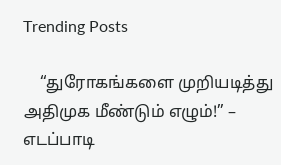Trending Posts

    “துரோகங்களை முறியடித்து அதிமுக மீண்டும் எழும்!” – எடப்பாடி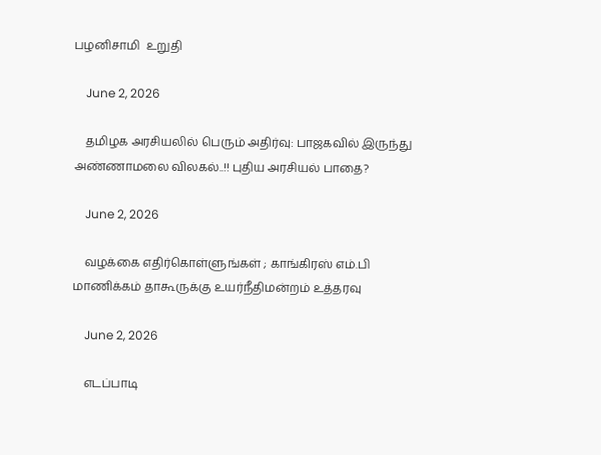பழனிசாமி  உறுதி

    June 2, 2026

    தமிழக அரசியலில் பெரும் அதிர்வு: பாஜகவில் இருந்து அண்ணாமலை விலகல்..!! புதிய அரசியல் பாதை?

    June 2, 2026

    வழக்கை எதிர்கொள்ளுங்கள் ; காங்கிரஸ் எம்.பி மாணிக்கம் தாகூருக்கு உயர்நீதிமன்றம் உத்தரவு

    June 2, 2026

    எடப்பாடி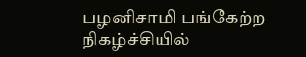பழனிசாமி பங்கேற்ற நிகழ்ச்சியில்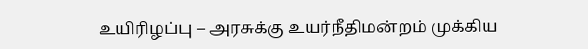உயிரிழப்பு – அரசுக்கு உயர்நீதிமன்றம் முக்கிய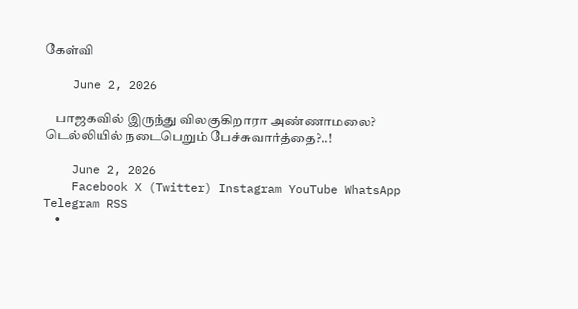கேள்வி

    June 2, 2026

    பாஜகவில் இருந்து விலகுகிறாரா அண்ணாமலை? டெல்லியில் நடைபெறும் பேச்சுவார்த்தை?..!

    June 2, 2026
    Facebook X (Twitter) Instagram YouTube WhatsApp Telegram RSS
    •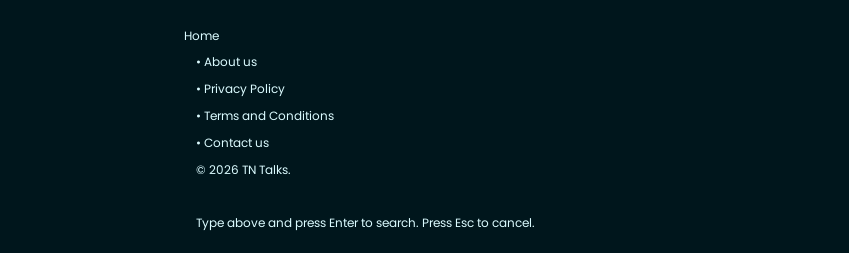Home
    • About us
    • Privacy Policy
    • Terms and Conditions
    • Contact us
    © 2026 TN Talks.

    Type above and press Enter to search. Press Esc to cancel.